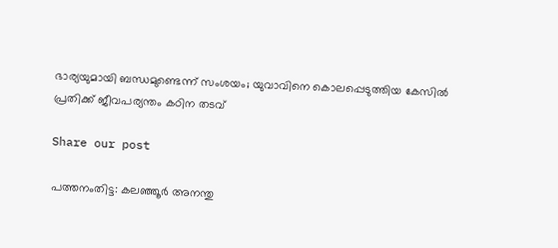ഭാര്യയുമായി ബന്ധമുണ്ടെന്ന് സംശയം; യുവാവിനെ കൊലപ്പെടുത്തിയ കേസില്‍ പ്രതിക്ക് ജീവപര്യന്തം കഠിന തടവ്

Share our post

പത്തനംതിട്ട: കലഞ്ഞൂർ അനന്തു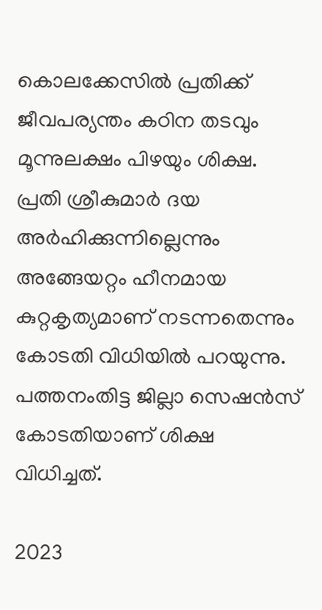കൊലക്കേസിൽ പ്രതിക്ക് ജീവപര്യന്തം കഠിന തടവും മൂന്നുലക്ഷം പിഴയും ശിക്ഷ. പ്രതി ശ്രീകുമാർ ദയ അർഹിക്കുന്നില്ലെന്നും അങ്ങേയറ്റം ഹീനമായ കുറ്റകൃത്യമാണ് നടന്നതെന്നും കോടതി വിധിയിൽ പറയുന്നു. പത്തനംതിട്ട ജില്ലാ സെഷൻസ് കോടതിയാണ് ശിക്ഷ വിധിച്ചത്.

2023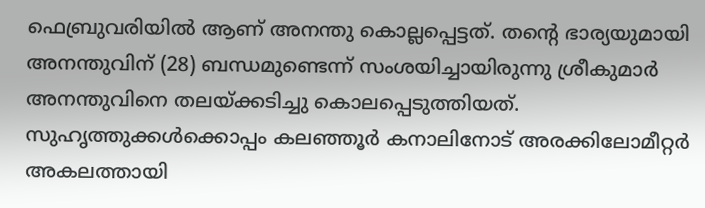ഫെബ്രുവരിയിൽ ആണ് അനന്തു കൊല്ലപ്പെട്ടത്. തൻ്റെ ഭാര്യയുമായി അനന്തുവിന് (28) ബന്ധമുണ്ടെന്ന് സംശയിച്ചായിരുന്നു ശ്രീകുമാർ അനന്തുവിനെ തലയ്ക്കടിച്ചു കൊലപ്പെടുത്തിയത്. സുഹൃത്തുക്കൾക്കൊപ്പം കലഞ്ഞൂർ കനാലിനോട് അരക്കിലോമീറ്റർ അകലത്തായി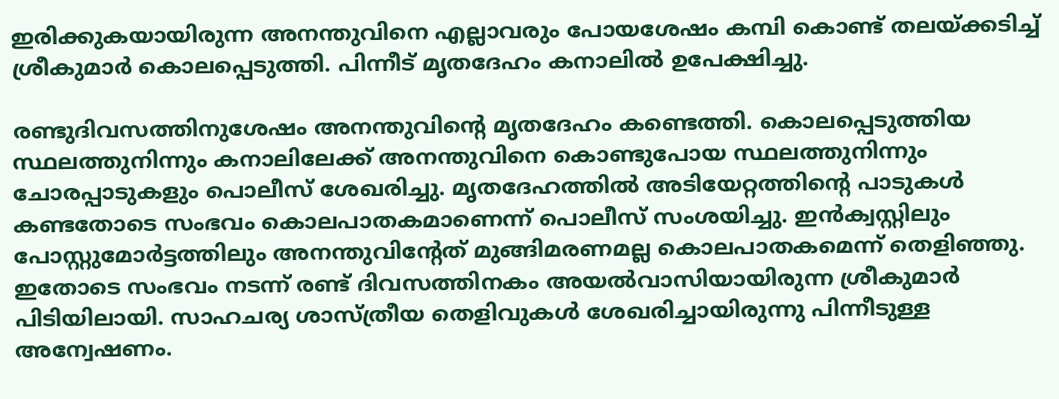ഇരിക്കുകയായിരുന്ന അനന്തുവിനെ എല്ലാവരും പോയശേഷം കമ്പി കൊണ്ട് തലയ്ക്കടിച്ച് ശ്രീകുമാർ കൊലപ്പെടുത്തി. പിന്നീട് മൃതദേഹം കനാലിൽ ഉപേക്ഷിച്ചു.

രണ്ടുദിവസത്തിനുശേഷം അനന്തുവിന്റെ മൃതദേഹം കണ്ടെത്തി. കൊലപ്പെടുത്തിയ സ്ഥലത്തുനിന്നും കനാലിലേക്ക് അനന്തുവിനെ കൊണ്ടുപോയ സ്ഥലത്തുനിന്നും ചോരപ്പാടുകളും പൊലീസ് ശേഖരിച്ചു. മൃതദേഹത്തിൽ അടിയേറ്റത്തിന്റെ പാടുകൾ കണ്ടതോടെ സംഭവം കൊലപാതകമാണെന്ന് പൊലീസ് സംശയിച്ചു. ഇൻക്വസ്റ്റിലും പോസ്റ്റുമോർട്ടത്തിലും അനന്തുവിന്റേത് മുങ്ങിമരണമല്ല കൊലപാതകമെന്ന് തെളിഞ്ഞു. ഇതോടെ സംഭവം നടന്ന് രണ്ട് ദിവസത്തിനകം അയൽവാസിയായിരുന്ന ശ്രീകുമാർ പിടിയിലായി. സാഹചര്യ ശാസ്ത്രീയ തെളിവുകൾ ശേഖരിച്ചായിരുന്നു പിന്നീടുള്ള അന്വേഷണം.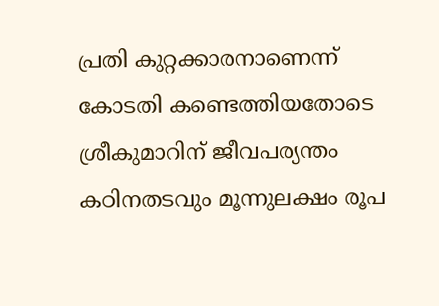പ്രതി കുറ്റക്കാരനാണെന്ന് കോടതി കണ്ടെത്തിയതോടെ ശ്രീകുമാറിന് ജീവപര്യന്തം കഠിനതടവും മൂന്നുലക്ഷം രൂപ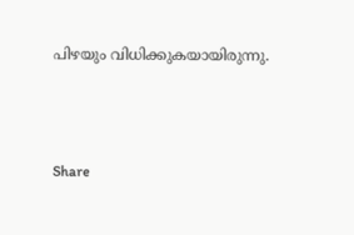പിഴയും വിധിക്കുകയായിരുന്നു.




Share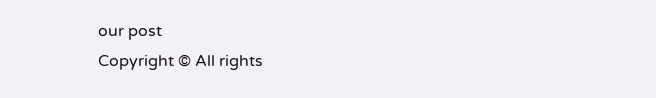our post
Copyright © All rights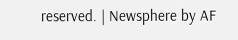reserved. | Newsphere by AF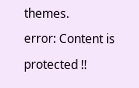themes.
error: Content is protected !!